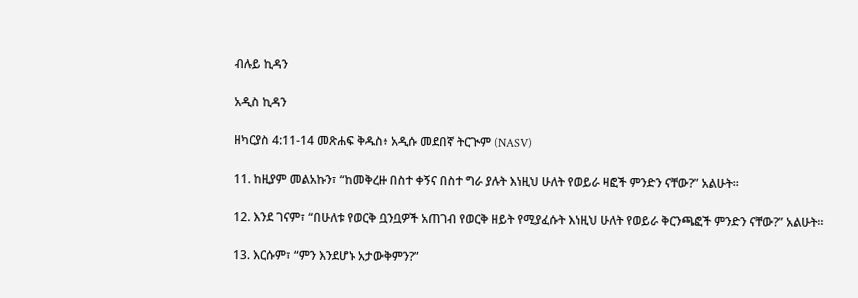ብሉይ ኪዳን

አዲስ ኪዳን

ዘካርያስ 4:11-14 መጽሐፍ ቅዱስ፥ አዲሱ መደበኛ ትርጒም (NASV)

11. ከዚያም መልአኩን፣ “ከመቅረዙ በስተ ቀኝና በስተ ግራ ያሉት እነዚህ ሁለት የወይራ ዛፎች ምንድን ናቸው?” አልሁት።

12. እንደ ገናም፣ “በሁለቱ የወርቅ ቧንቧዎች አጠገብ የወርቅ ዘይት የሚያፈሱት እነዚህ ሁለት የወይራ ቅርንጫፎች ምንድን ናቸው?” አልሁት።

13. እርሱም፣ “ምን እንደሆኑ አታውቅምን?”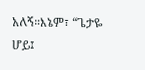አለኝ።እኔም፣ “ጌታዬ ሆይ፤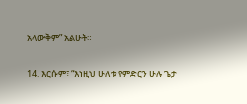አላውቅም” አልሁት።

14. እርሱም፣ “እነዚህ ሁለቱ የምድርን ሁሉ ጌታ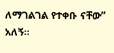ለማገልገል የተቀቡ ናቸው” አለኝ።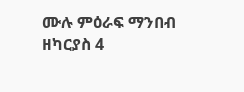ሙሉ ምዕራፍ ማንበብ ዘካርያስ 4